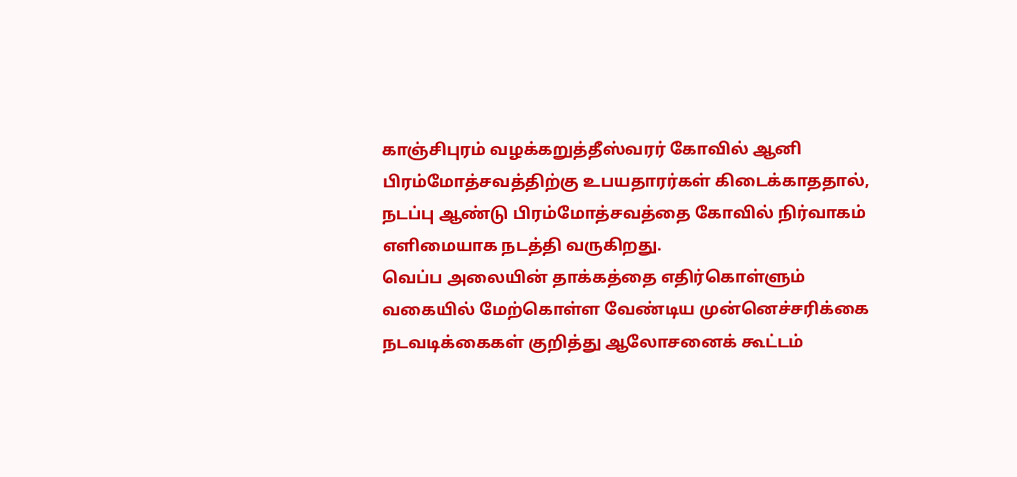காஞ்சிபுரம் வழக்கறுத்தீஸ்வரர் கோவில் ஆனி பிரம்மோத்சவத்திற்கு உபயதாரர்கள் கிடைக்காததால், நடப்பு ஆண்டு பிரம்மோத்சவத்தை கோவில் நிர்வாகம் எளிமையாக நடத்தி வருகிறது.
வெப்ப அலையின் தாக்கத்தை எதிர்கொள்ளும் வகையில் மேற்கொள்ள வேண்டிய முன்னெச்சரிக்கை நடவடிக்கைகள் குறித்து ஆலோசனைக் கூட்டம்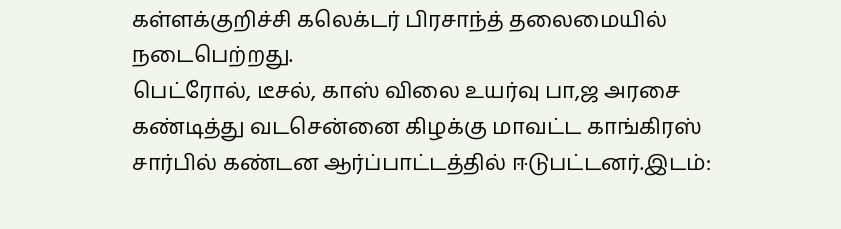கள்ளக்குறிச்சி கலெக்டர் பிரசாந்த் தலைமையில் நடைபெற்றது.
பெட்ரோல், டீசல், காஸ் விலை உயர்வு பா,ஜ அரசை கண்டித்து வடசென்னை கிழக்கு மாவட்ட காங்கிரஸ் சார்பில் கண்டன ஆர்ப்பாட்டத்தில் ஈடுபட்டனர்.இடம்: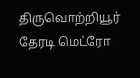திருவொற்றியூர் தேரடி மெட்ரோ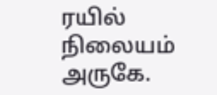ரயில் நிலையம் அருகே.